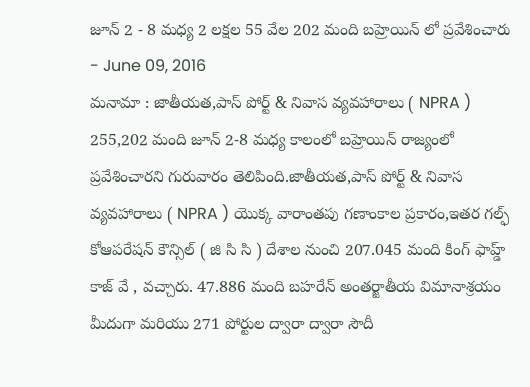జూన్ 2 - 8 మధ్య 2 లక్షల 55 వేల 202 మంది బహ్రెయిన్ లో ప్రవేశించారు
- June 09, 2016
మనామా : జాతీయత,పాస్ పోర్ట్ & నివాస వ్యవహారాలు ( NPRA ) 255,202 మంది జూన్ 2-8 మధ్య కాలంలో బహ్రెయిన్ రాజ్యంలో ప్రవేశించారని గురువారం తెలిపింది.జాతీయత,పాస్ పోర్ట్ & నివాస వ్యవహారాలు ( NPRA ) యొక్క వారాంతపు గణాంకాల ప్రకారం,ఇతర గల్ఫ్ కోఆపరేషన్ కౌన్సిల్ ( జి సి సి ) దేశాల నుంచి 207.045 మంది కింగ్ ఫాహ్డ్ కాజ్ వే , వచ్చారు. 47.886 మంది బహరేన్ అంతర్జాతీయ విమానాశ్రయం మీదుగా మరియు 271 పోర్టుల ద్వారా ద్వారా సౌదీ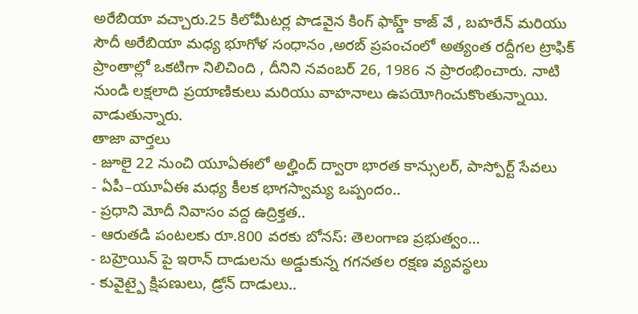అరేబియా వచ్చారు.25 కిలోమీటర్ల పొడవైన కింగ్ ఫాహ్డ్ కాజ్ వే , బహరేన్ మరియు సౌదీ అరేబియా మధ్య భూగోళ సంధానం ,అరబ్ ప్రపంచంలో అత్యంత రద్దీగల ట్రాఫిక్ ప్రాంతాల్లో ఒకటిగా నిలిచింది , దీనిని నవంబర్ 26, 1986 న ప్రారంభించారు. నాటి నుండి లక్షలాది ప్రయాణికులు మరియు వాహనాలు ఉపయోగించుకొంతున్నాయి. వాడుతున్నారు.
తాజా వార్తలు
- జూలై 22 నుంచి యూఏఈలో అల్హింద్ ద్వారా భారత కాన్సులర్, పాస్పోర్ట్ సేవలు
- ఏపీ–యూఏఈ మధ్య కీలక భాగస్వామ్య ఒప్పందం..
- ప్రధాని మోదీ నివాసం వద్ద ఉద్రిక్తత..
- ఆరుతడి పంటలకు రూ.800 వరకు బోనస్: తెలంగాణ ప్రభుత్వం...
- బహ్రెయిన్ పై ఇరాన్ దాడులను అడ్డుకున్న గగనతల రక్షణ వ్యవస్థలు
- కువైట్పై క్షిపణులు, డ్రోన్ దాడులు..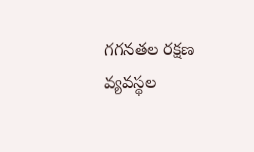గగనతల రక్షణ వ్యవస్థల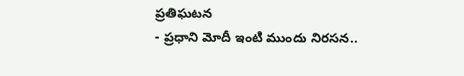ప్రతిఘటన
- ప్రధాని మోదీ ఇంటి ముందు నిరసన..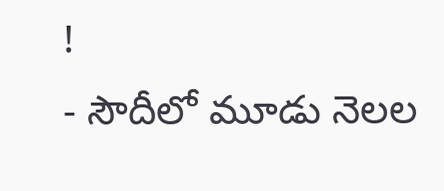!
- సౌదీలో మూడు నెలల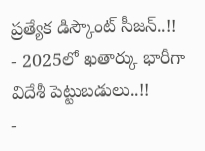ప్రత్యేక డిస్కౌంట్ సీజన్..!!
- 2025లో ఖతార్కు భారీగా విదేశీ పెట్టుబడులు..!!
-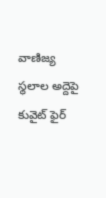వాణిజ్య స్థలాల అద్దెపై కువైట్ ఫైర్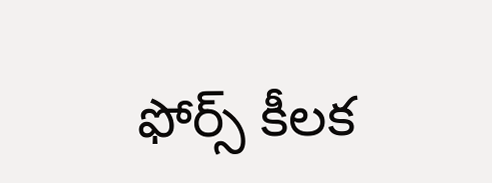ఫోర్స్ కీలక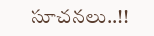సూచనలు..!!